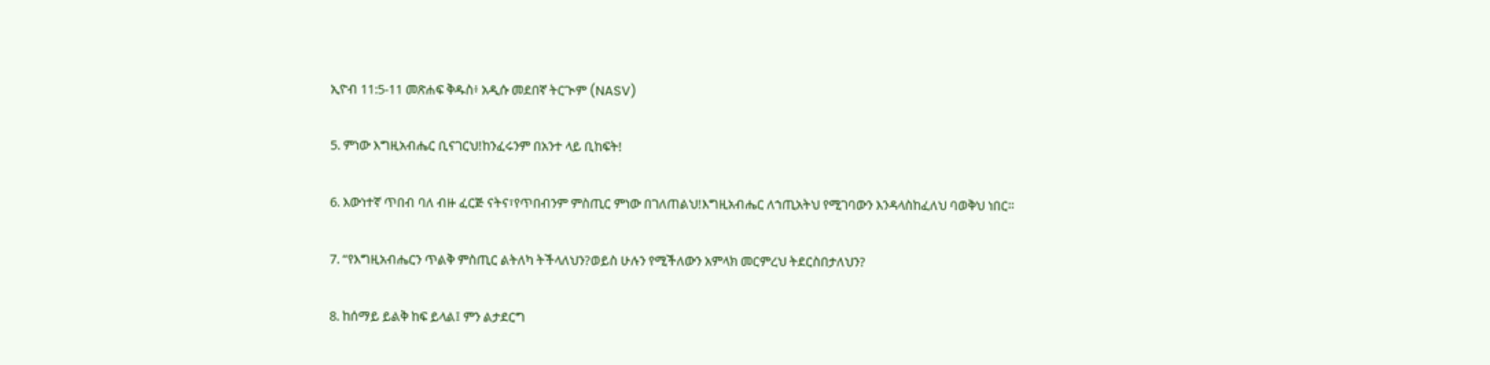ኢዮብ 11:5-11 መጽሐፍ ቅዱስ፥ አዲሱ መደበኛ ትርጒም (NASV)

5. ምነው እግዚአብሔር ቢናገርህ!ከንፈሩንም በአንተ ላይ ቢከፍት!

6. እውነተኛ ጥበብ ባለ ብዙ ፈርጅ ናትና፣የጥበብንም ምስጢር ምነው በገለጠልህ!እግዚአብሔር ለኀጢአትህ የሚገባውን እንዳላስከፈለህ ባወቅህ ነበር።

7. “የእግዚአብሔርን ጥልቅ ምስጢር ልትለካ ትችላለህን?ወይስ ሁሉን የሚችለውን አምላክ መርምረህ ትደርስበታለህን?

8. ከሰማይ ይልቅ ከፍ ይላል፤ ምን ልታደርግ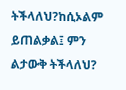ትችላለህ?ከሲኦልም ይጠልቃል፤ ምን ልታውቅ ትችላለህ?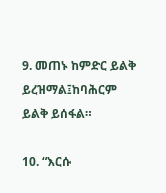9. መጠኑ ከምድር ይልቅ ይረዝማል፤ከባሕርም ይልቅ ይሰፋል።

10. “እርሱ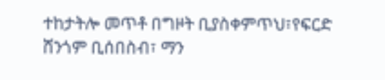ተከታትሎ መጥቶ በግዞት ቢያስቀምጥህ፣የፍርድ ሸንጎም ቢሰበስብ፣ ማን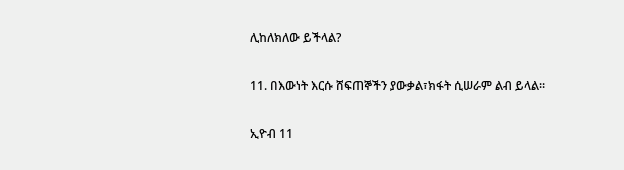ሊከለክለው ይችላል?

11. በእውነት እርሱ ሸፍጠኞችን ያውቃል፣ክፋት ሲሠራም ልብ ይላል።

ኢዮብ 11